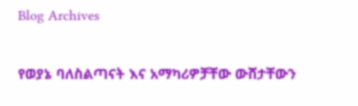Blog Archives

የወያኔ ባለስልጣናት እና አማካሪዎቻቸው ውሸታቸውን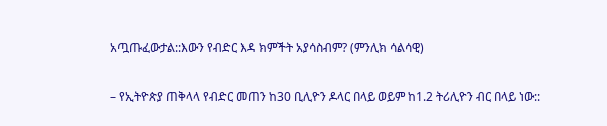አጧጡፈውታል::እውን የብድር እዳ ክምችት አያሳስብም? (ምንሊክ ሳልሳዊ)

– የኢትዮጵያ ጠቅላላ የብድር መጠን ከ30 ቢሊዮን ዶላር በላይ ወይም ከ1.2 ትሪሊዮን ብር በላይ ነው::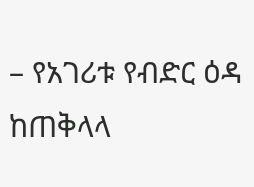– የአገሪቱ የብድር ዕዳ ከጠቅላላ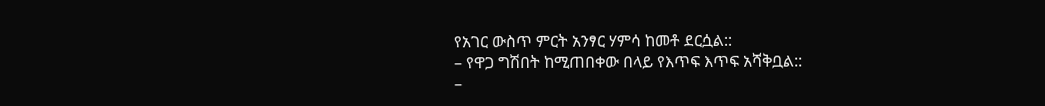የአገር ውስጥ ምርት አንፃር ሃምሳ ከመቶ ደርሷል::
– የዋጋ ግሽበት ከሚጠበቀው በላይ የእጥፍ እጥፍ አሻቅቧል::
–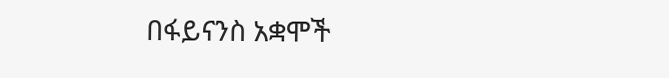በፋይናንስ አቋሞች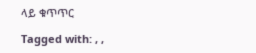ላይ ቁጥጥር

Tagged with: , ,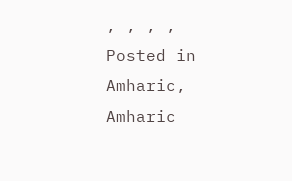, , , ,
Posted in Amharic, Amharic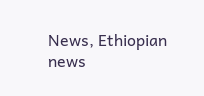News, Ethiopian news